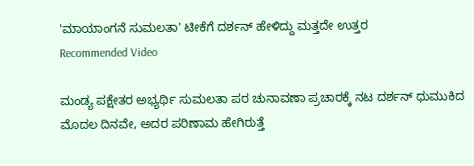'ಮಾಯಾಂಗನೆ ಸುಮಲತಾ' ಟೀಕೆಗೆ ದರ್ಶನ್ ಹೇಳಿದ್ದು ಮತ್ತದೇ ಉತ್ತರ
Recommended Video

ಮಂಡ್ಯ ಪಕ್ಷೇತರ ಅಭ್ಯರ್ಥಿ ಸುಮಲತಾ ಪರ ಚುನಾವಣಾ ಪ್ರಚಾರಕ್ಕೆ ನಟ ದರ್ಶನ್ ಧುಮುಕಿದ ಮೊದಲ ದಿನವೇ, ಅದರ ಪರಿಣಾಮ ಹೇಗಿರುತ್ತೆ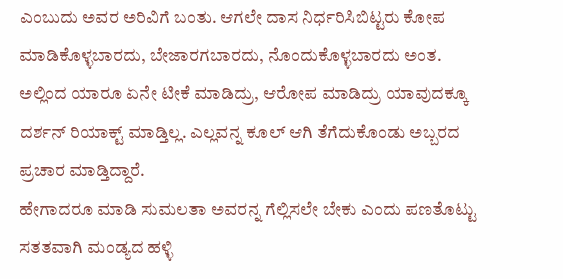ಎಂಬುದು ಅವರ ಅರಿವಿಗೆ ಬಂತು. ಆಗಲೇ ದಾಸ ನಿರ್ಧರಿಸಿಬಿಟ್ಟರು ಕೋಪ ಮಾಡಿಕೊಳ್ಳಬಾರದು, ಬೇಜಾರಗಬಾರದು, ನೊಂದುಕೊಳ್ಳಬಾರದು ಅಂತ.
ಅಲ್ಲಿಂದ ಯಾರೂ ಏನೇ ಟೀಕೆ ಮಾಡಿದ್ರು, ಆರೋಪ ಮಾಡಿದ್ರು ಯಾವುದಕ್ಕೂ ದರ್ಶನ್ ರಿಯಾಕ್ಟ್ ಮಾಡ್ತಿಲ್ಲ. ಎಲ್ಲವನ್ನ ಕೂಲ್ ಆಗಿ ತೆಗೆದುಕೊಂಡು ಅಬ್ಬರದ ಪ್ರಚಾರ ಮಾಡ್ತಿದ್ದಾರೆ.
ಹೇಗಾದರೂ ಮಾಡಿ ಸುಮಲತಾ ಅವರನ್ನ ಗೆಲ್ಲಿಸಲೇ ಬೇಕು ಎಂದು ಪಣತೊಟ್ಟು ಸತತವಾಗಿ ಮಂಡ್ಯದ ಹಳ್ಳಿ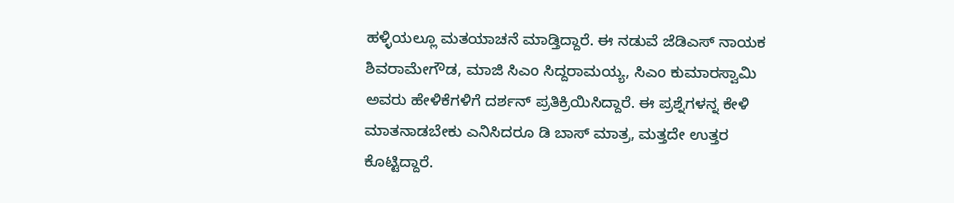ಹಳ್ಳಿಯಲ್ಲೂ ಮತಯಾಚನೆ ಮಾಡ್ತಿದ್ದಾರೆ. ಈ ನಡುವೆ ಜೆಡಿಎಸ್ ನಾಯಕ ಶಿವರಾಮೇಗೌಡ, ಮಾಜಿ ಸಿಎಂ ಸಿದ್ದರಾಮಯ್ಯ, ಸಿಎಂ ಕುಮಾರಸ್ವಾಮಿ ಅವರು ಹೇಳಿಕೆಗಳಿಗೆ ದರ್ಶನ್ ಪ್ರತಿಕ್ರಿಯಿಸಿದ್ದಾರೆ. ಈ ಪ್ರಶ್ನೆಗಳನ್ನ ಕೇಳಿ ಮಾತನಾಡಬೇಕು ಎನಿಸಿದರೂ ಡಿ ಬಾಸ್ ಮಾತ್ರ, ಮತ್ತದೇ ಉತ್ತರ ಕೊಟ್ಟಿದ್ದಾರೆ.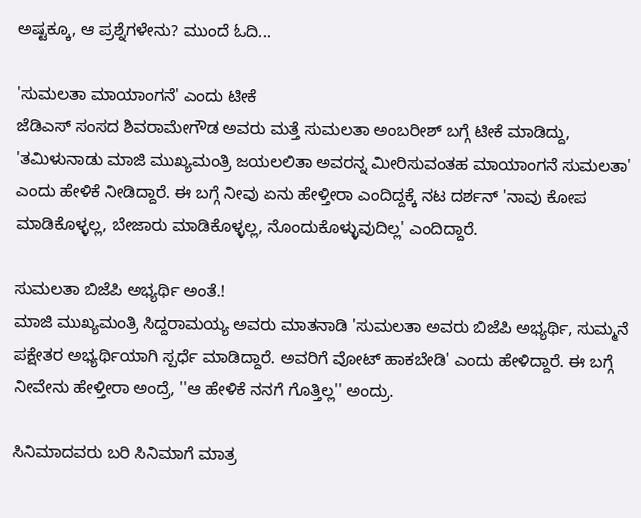ಅಷ್ಟಕ್ಕೂ, ಆ ಪ್ರಶ್ನೆಗಳೇನು? ಮುಂದೆ ಓದಿ...

'ಸುಮಲತಾ ಮಾಯಾಂಗನೆ' ಎಂದು ಟೀಕೆ
ಜೆಡಿಎಸ್ ಸಂಸದ ಶಿವರಾಮೇಗೌಡ ಅವರು ಮತ್ತೆ ಸುಮಲತಾ ಅಂಬರೀಶ್ ಬಗ್ಗೆ ಟೀಕೆ ಮಾಡಿದ್ದು, 'ತಮಿಳುನಾಡು ಮಾಜಿ ಮುಖ್ಯಮಂತ್ರಿ ಜಯಲಲಿತಾ ಅವರನ್ನ ಮೀರಿಸುವಂತಹ ಮಾಯಾಂಗನೆ ಸುಮಲತಾ' ಎಂದು ಹೇಳಿಕೆ ನೀಡಿದ್ದಾರೆ. ಈ ಬಗ್ಗೆ ನೀವು ಏನು ಹೇಳ್ತೀರಾ ಎಂದಿದ್ದಕ್ಕೆ ನಟ ದರ್ಶನ್ 'ನಾವು ಕೋಪ ಮಾಡಿಕೊಳ್ಳಲ್ಲ, ಬೇಜಾರು ಮಾಡಿಕೊಳ್ಳಲ್ಲ, ನೊಂದುಕೊಳ್ಳುವುದಿಲ್ಲ' ಎಂದಿದ್ದಾರೆ.

ಸುಮಲತಾ ಬಿಜೆಪಿ ಅಭ್ಯರ್ಥಿ ಅಂತೆ.!
ಮಾಜಿ ಮುಖ್ಯಮಂತ್ರಿ ಸಿದ್ದರಾಮಯ್ಯ ಅವರು ಮಾತನಾಡಿ 'ಸುಮಲತಾ ಅವರು ಬಿಜೆಪಿ ಅಭ್ಯರ್ಥಿ, ಸುಮ್ಮನೆ ಪಕ್ಷೇತರ ಅಭ್ಯರ್ಥಿಯಾಗಿ ಸ್ಪರ್ಧೆ ಮಾಡಿದ್ದಾರೆ. ಅವರಿಗೆ ವೋಟ್ ಹಾಕಬೇಡಿ' ಎಂದು ಹೇಳಿದ್ದಾರೆ. ಈ ಬಗ್ಗೆ ನೀವೇನು ಹೇಳ್ತೀರಾ ಅಂದ್ರೆ, ''ಆ ಹೇಳಿಕೆ ನನಗೆ ಗೊತ್ತಿಲ್ಲ'' ಅಂದ್ರು.

ಸಿನಿಮಾದವರು ಬರಿ ಸಿನಿಮಾಗೆ ಮಾತ್ರ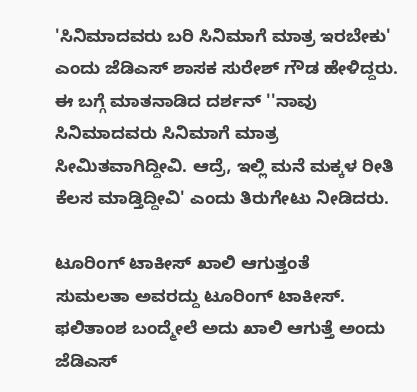'ಸಿನಿಮಾದವರು ಬರಿ ಸಿನಿಮಾಗೆ ಮಾತ್ರ ಇರಬೇಕು' ಎಂದು ಜೆಡಿಎಸ್ ಶಾಸಕ ಸುರೇಶ್ ಗೌಡ ಹೇಳಿದ್ದರು. ಈ ಬಗ್ಗೆ ಮಾತನಾಡಿದ ದರ್ಶನ್ ''ನಾವು ಸಿನಿಮಾದವರು ಸಿನಿಮಾಗೆ ಮಾತ್ರ ಸೀಮಿತವಾಗಿದ್ದೀವಿ. ಆದ್ರೆ, ಇಲ್ಲಿ ಮನೆ ಮಕ್ಕಳ ರೀತಿ ಕೆಲಸ ಮಾಡ್ತಿದ್ದೀವಿ' ಎಂದು ತಿರುಗೇಟು ನೀಡಿದರು.

ಟೂರಿಂಗ್ ಟಾಕೀಸ್ ಖಾಲಿ ಆಗುತ್ತಂತೆ
ಸುಮಲತಾ ಅವರದ್ದು ಟೂರಿಂಗ್ ಟಾಕೀಸ್. ಫಲಿತಾಂಶ ಬಂದ್ಮೇಲೆ ಅದು ಖಾಲಿ ಆಗುತ್ತೆ ಅಂದು ಜೆಡಿಎಸ್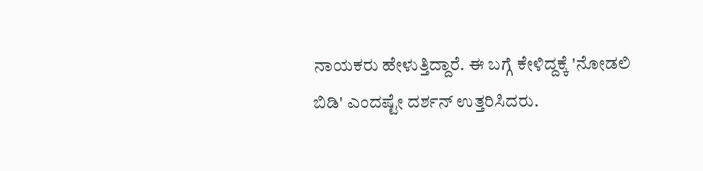ನಾಯಕರು ಹೇಳುತ್ತಿದ್ದಾರೆ. ಈ ಬಗ್ಗೆ ಕೇಳಿದ್ದಕ್ಕೆ 'ನೋಡಲಿ ಬಿಡಿ' ಎಂದಷ್ಟೇ ದರ್ಶನ್ ಉತ್ತರಿಸಿದರು.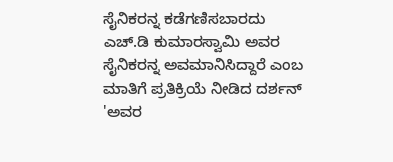ಸೈನಿಕರನ್ನ ಕಡೆಗಣಿಸಬಾರದು
ಎಚ್.ಡಿ ಕುಮಾರಸ್ವಾಮಿ ಅವರ ಸೈನಿಕರನ್ನ ಅವಮಾನಿಸಿದ್ದಾರೆ ಎಂಬ ಮಾತಿಗೆ ಪ್ರತಿಕ್ರಿಯೆ ನೀಡಿದ ದರ್ಶನ್ 'ಅವರ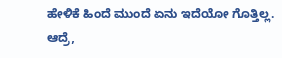ಹೇಳಿಕೆ ಹಿಂದೆ ಮುಂದೆ ಏನು ಇದೆಯೋ ಗೊತ್ತಿಲ್ಲ. ಆದ್ರೆ,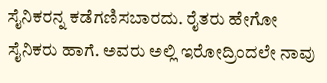ಸೈನಿಕರನ್ನ ಕಡೆಗಣಿಸಬಾರದು. ರೈತರು ಹೇಗೋ ಸೈನಿಕರು ಹಾಗೆ. ಅವರು ಅಲ್ಲಿ ಇರೋದ್ರಿಂದಲೇ ನಾವು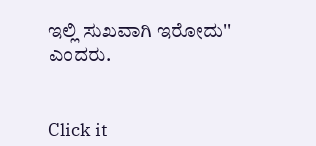ಇಲ್ಲಿ ಸುಖವಾಗಿ ಇರೋದು'' ಎಂದರು.


Click it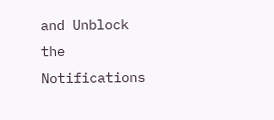and Unblock the Notifications